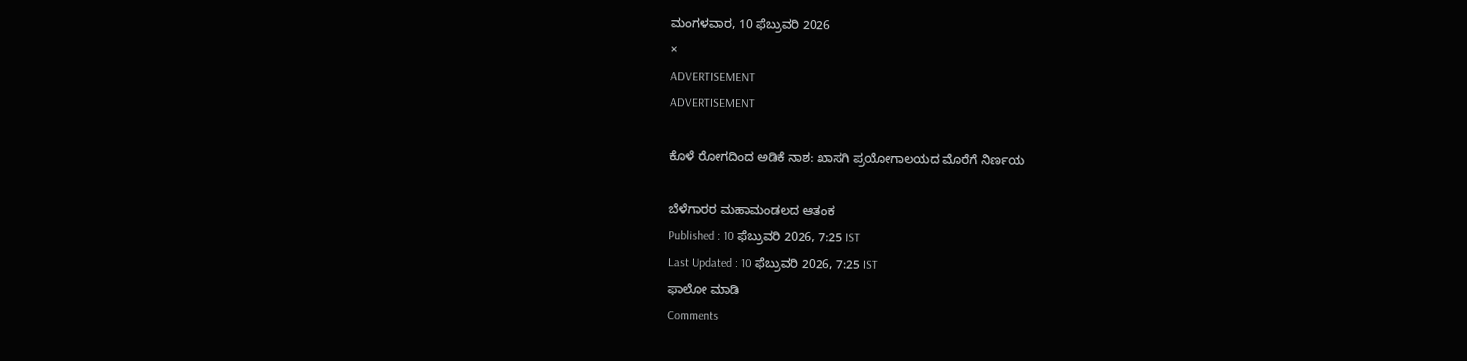ಮಂಗಳವಾರ, 10 ಫೆಬ್ರುವರಿ 2026
×
ADVERTISEMENT
ADVERTISEMENT

ಕೊಳೆ ರೋಗದಿಂದ ಅಡಿಕೆ ನಾಶ: ಖಾಸಗಿ ಪ್ರಯೋಗಾಲಯದ ಮೊರೆಗೆ ನಿರ್ಣಯ

ಬೆಳೆಗಾರರ ಮಹಾಮಂಡಲದ ಆತಂಕ
Published : 10 ಫೆಬ್ರುವರಿ 2026, 7:25 IST
Last Updated : 10 ಫೆಬ್ರುವರಿ 2026, 7:25 IST
ಫಾಲೋ ಮಾಡಿ
Comments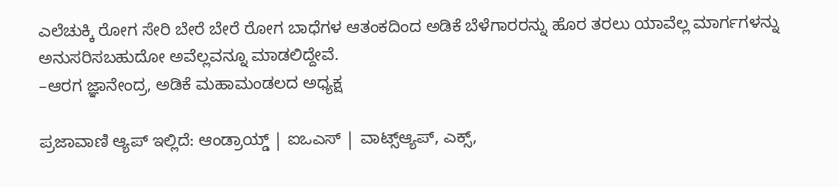ಎಲೆಚುಕ್ಕಿ ರೋಗ ಸೇರಿ ಬೇರೆ ಬೇರೆ ರೋಗ ಬಾಧೆಗಳ ಆತಂಕದಿಂದ ಅಡಿಕೆ ಬೆಳೆಗಾರರನ್ನು ಹೊರ ತರಲು ಯಾವೆಲ್ಲ ಮಾರ್ಗಗಳನ್ನು ಅನುಸರಿಸಬಹುದೋ ಅವೆಲ್ಲವನ್ನೂ ಮಾಡಲಿದ್ದೇವೆ.
–ಆರಗ ಜ್ಞಾನೇಂದ್ರ, ಅಡಿಕೆ ಮಹಾಮಂಡಲದ ಅಧ್ಯಕ್ಷ

ಪ್ರಜಾವಾಣಿ ಆ್ಯಪ್ ಇಲ್ಲಿದೆ: ಆಂಡ್ರಾಯ್ಡ್ | ಐಒಎಸ್ | ವಾಟ್ಸ್ಆ್ಯಪ್, ಎಕ್ಸ್,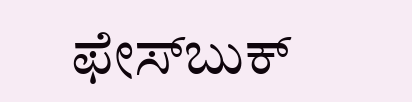ಫೇಸ್‌ಬುಕ್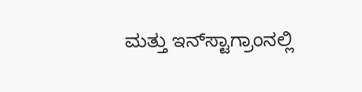ಮತ್ತು ಇನ್‌ಸ್ಟಾಗ್ರಾಂನಲ್ಲಿ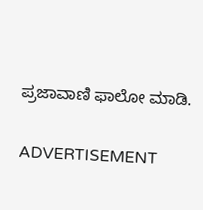ಪ್ರಜಾವಾಣಿ ಫಾಲೋ ಮಾಡಿ.

ADVERTISEMENT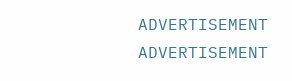ADVERTISEMENT
ADVERTISEMENT